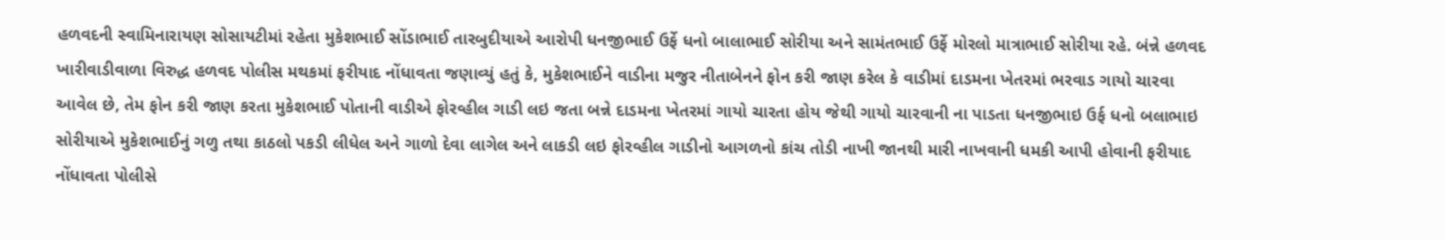હળવદની સ્વામિનારાયણ સોસાયટીમાં રહેતા મુકેશભાઈ સોંડાભાઈ તારબુદીયાએ આરોપી ધનજીભાઈ ઉર્ફે ધનો બાલાભાઈ સોરીયા અને સામંતભાઈ ઉર્ફે મોરલો માત્રાભાઈ સોરીયા રહે. બંન્ને હળવદ ખારીવાડીવાળા વિરુદ્ધ હળવદ પોલીસ મથકમાં ફરીયાદ નોંધાવતા જણાવ્યું હતું કે, મુકેશભાઈને વાડીના મજુર નીતાબેનને ફોન કરી જાણ કરેલ કે વાડીમાં દાડમના ખેતરમાં ભરવાડ ગાયો ચારવા આવેલ છે, તેમ ફોન કરી જાણ કરતા મુકેશભાઈ પોતાની વાડીએ ફોરવ્હીલ ગાડી લઇ જતા બન્ને દાડમના ખેતરમાં ગાયો ચારતા હોય જેથી ગાયો ચારવાની ના પાડતા ધનજીભાઇ ઉર્ફ ધનો બલાભાઇ સોરીયાએ મુકેશભાઈનું ગળુ તથા કાઠલો પકડી લીધેલ અને ગાળો દેવા લાગેલ અને લાકડી લઇ ફોરવ્હીલ ગાડીનો આગળનો કાંચ તોડી નાખી જાનથી મારી નાખવાની ધમકી આપી હોવાની ફરીયાદ નોંધાવતા પોલીસે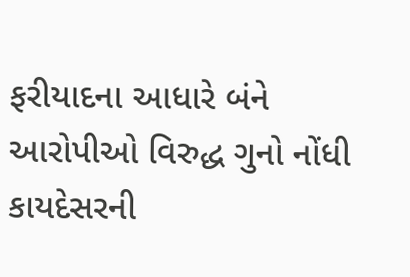ફરીયાદના આધારે બંને આરોપીઓ વિરુદ્ધ ગુનો નોંધી કાયદેસરની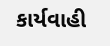કાર્યવાહી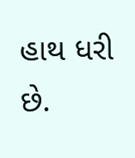હાથ ધરી છે.